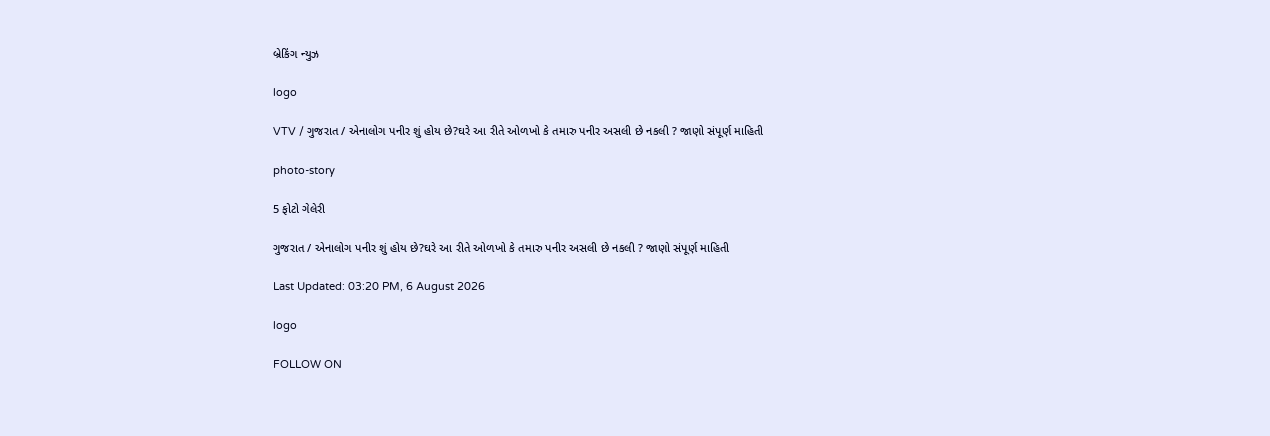બ્રેકિંગ ન્યુઝ

logo

VTV / ગુજરાત / એનાલોગ પનીર શું હોય છે?ઘરે આ રીતે ઓળખો કે તમારુ પનીર અસલી છે નકલી ? જાણો સંપૂર્ણ માહિતી

photo-story

5 ફોટો ગેલેરી

ગુજરાત / એનાલોગ પનીર શું હોય છે?ઘરે આ રીતે ઓળખો કે તમારુ પનીર અસલી છે નકલી ? જાણો સંપૂર્ણ માહિતી

Last Updated: 03:20 PM, 6 August 2026

logo

FOLLOW ON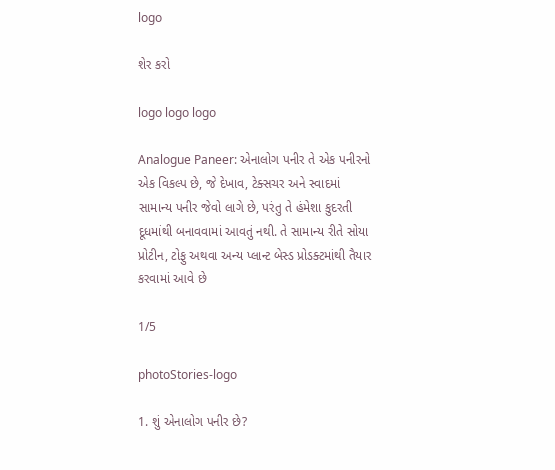logo

શેર કરો

logo logo logo

Analogue Paneer: એનાલોગ પનીર તે એક પનીરનો એક વિકલ્પ છે, જે દેખાવ, ટેક્સચર અને સ્વાદમાં સામાન્ય પનીર જેવો લાગે છે, પરંતુ તે હંમેશા કુદરતી દૂધમાંથી બનાવવામાં આવતું નથી. તે સામાન્ય રીતે સોયા પ્રોટીન, ટોફુ અથવા અન્ય પ્લાન્ટ બેસ્ડ પ્રોડક્ટમાંથી તૈયાર કરવામાં આવે છે

1/5

photoStories-logo

1. શું એનાલોગ પનીર છે?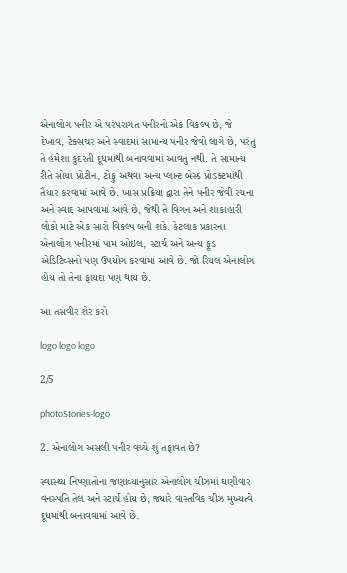એનાલોગ પનીર એ પરંપરાગત પનીરનો એક વિકલ્પ છે, જે દેખાવ, ટેક્સચર અને સ્વાદમાં સામાન્ય પનીર જેવો લાગે છે, પરંતુ તે હંમેશા કુદરતી દૂધમાંથી બનાવવામાં આવતું નથી. તે સામાન્ય રીતે સોયા પ્રોટીન, ટોફુ અથવા અન્ય પ્લાન્ટ બેસ્ડ પ્રોડક્ટમાંથી તૈયાર કરવામાં આવે છે. ખાસ પ્રક્રિયા દ્વારા તેને પનીર જેવી રચના અને સ્વાદ આપવામાં આવે છે, જેથી તે વિગન અને શાકાહારી લોકો માટે એક સારો વિકલ્પ બની શકે. કેટલાક પ્રકારના એનાલોગ પનીરમાં પામ ઓઇલ, સ્ટાર્ચ અને અન્ય ફૂડ એડિટિવ્સનો પણ ઉપયોગ કરવામાં આવે છે. જો રિયલ એનાલોગ હોય તો તેના ફાયદા પણ થાય છે.

આ તસવીર શેર કરો

logo logo logo

2/5

photoStories-logo

2. એનાલોગ અસલી પનીર વચ્ચે શું તફાવત છે?

સ્વાસ્થ્ય નિષ્ણાતોના જણાવ્યાનુસાર એનાલોગ ચીઝમાં ઘણીવાર વનસ્પતિ તેલ અને સ્ટાર્ચ હોય છે, જ્યારે વાસ્તવિક ચીઝ મુખ્યત્વે દૂધમાંથી બનાવવામાં આવે છે.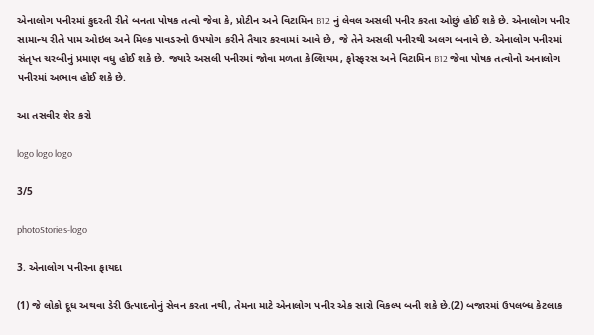એનાલોગ પનીરમાં કુદરતી રીતે બનતા પોષક તત્વો જેવા કે, પ્રોટીન અને વિટામિન B12 નું લેવલ અસલી પનીર કરતા ઓછું હોઈ શકે છે. એનાલોગ પનીર સામાન્ય રીતે પામ ઓઇલ અને મિલ્ક પાવડરનો ઉપયોગ કરીને તૈયાર કરવામાં આવે છે, જે તેને અસલી પનીરથી અલગ બનાવે છે. એનાલોગ પનીરમાં સંતૃપ્ત ચરબીનું પ્રમાણ વધુ હોઈ શકે છે. જ્યારે અસલી પનીરમાં જોવા મળતા કેલ્શિયમ, ફોસ્ફરસ અને વિટામિન B12 જેવા પોષક તત્વોનો અનાલોગ પનીરમાં અભાવ હોઈ શકે છે.

આ તસવીર શેર કરો

logo logo logo

3/5

photoStories-logo

3. એનાલોગ પનીરના ફાયદા

(1) જે લોકો દૂધ અથવા ડેરી ઉત્પાદનોનું સેવન કરતા નથી, તેમના માટે એનાલોગ પનીર એક સારો વિકલ્પ બની શકે છે.(2) બજારમાં ઉપલબ્ધ કેટલાક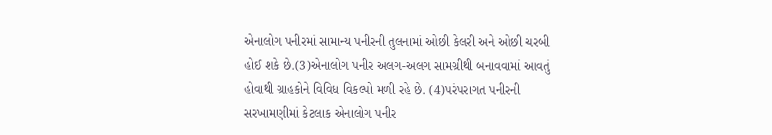એનાલોગ પનીરમાં સામાન્ય પનીરની તુલનામાં ઓછી કેલરી અને ઓછી ચરબી હોઈ શકે છે.(3)એનાલોગ પનીર અલગ-અલગ સામગ્રીથી બનાવવામાં આવતું હોવાથી ગ્રાહકોને વિવિધ વિકલ્પો મળી રહે છે. (4)પરંપરાગત પનીરની સરખામણીમાં કેટલાક એનાલોગ પનીર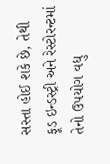સસ્તા હોઈ શકે છે, તેથી ફૂડ ઇન્ડસ્ટ્રી અને રેસ્ટોરન્ટમાં તેનો ઉપયોગ વધુ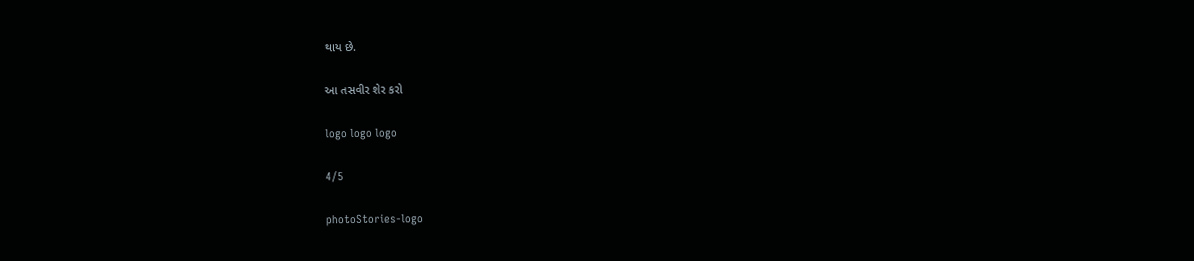થાય છે.

આ તસવીર શેર કરો

logo logo logo

4/5

photoStories-logo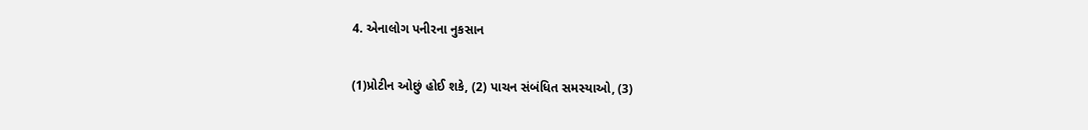4. એનાલોગ પનીરના નુકસાન

(1)પ્રોટીન ઓછું હોઈ શકે, (2) પાચન સંબંધિત સમસ્યાઓ, (3)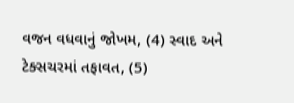વજન વધવાનું જોખમ, (4) સ્વાદ અને ટેક્સચરમાં તફાવત, (5)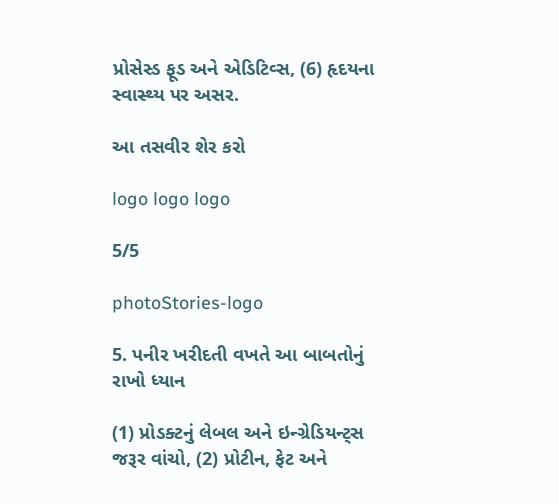પ્રોસેસ્ડ ફૂડ અને એડિટિવ્સ, (6) હૃદયના સ્વાસ્થ્ય પર અસર.

આ તસવીર શેર કરો

logo logo logo

5/5

photoStories-logo

5. પનીર ખરીદતી વખતે આ બાબતોનું રાખો ધ્યાન

(1) પ્રોડક્ટનું લેબલ અને ઇન્ગ્રેડિયન્ટ્સ જરૂર વાંચો, (2) પ્રોટીન, ફેટ અને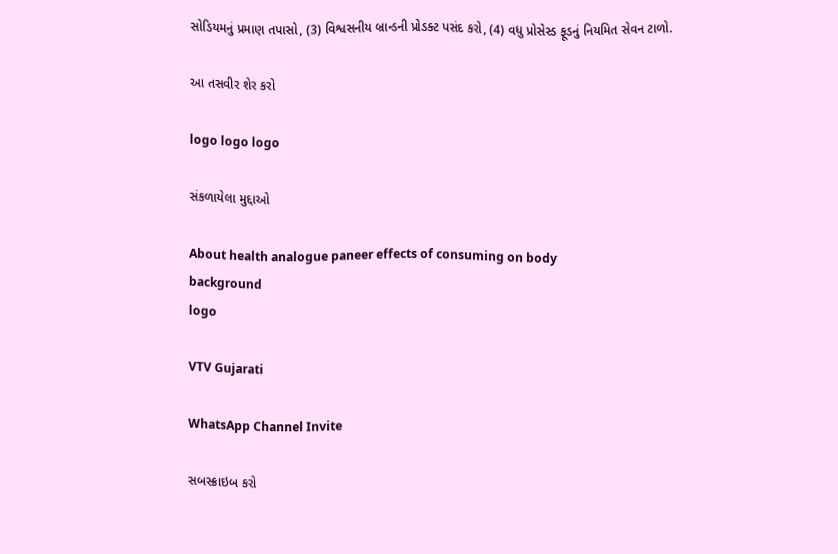સોડિયમનું પ્રમાણ તપાસો, (3) વિશ્વસનીય બ્રાન્ડની પ્રોડક્ટ પસંદ કરો, (4) વધુ પ્રોસેસ્ડ ફૂડનું નિયમિત સેવન ટાળો.

આ તસવીર શેર કરો

logo logo logo

સંકળાયેલા મુદ્દાઓ

About health analogue paneer effects of consuming on body
background
logo

VTV Gujarati

WhatsApp Channel Invite

સબસ્ક્રાઇબ કરો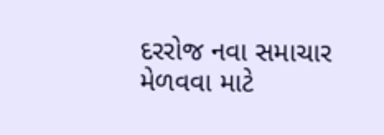દરરોજ નવા સમાચાર મેળવવા માટે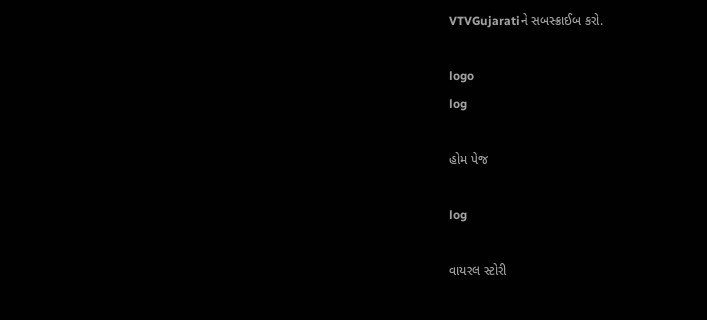VTVGujaratiને સબસ્ક્રાઈબ કરો.

logo
log

હોમ પેજ

log

વાયરલ સ્ટોરી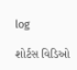log

શોર્ટસ વિડિઓ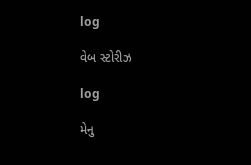log

વેબ સ્ટોરીઝ

log

મેનુ